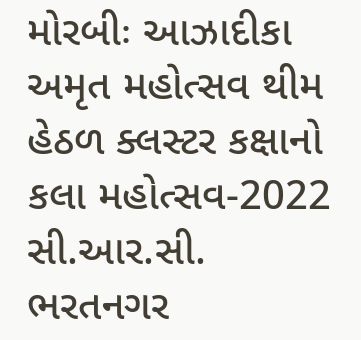મોરબીઃ આઝાદીકા અમૃત મહોત્સવ થીમ હેઠળ ક્લસ્ટર કક્ષાનો કલા મહોત્સવ-2022 સી.આર.સી. ભરતનગર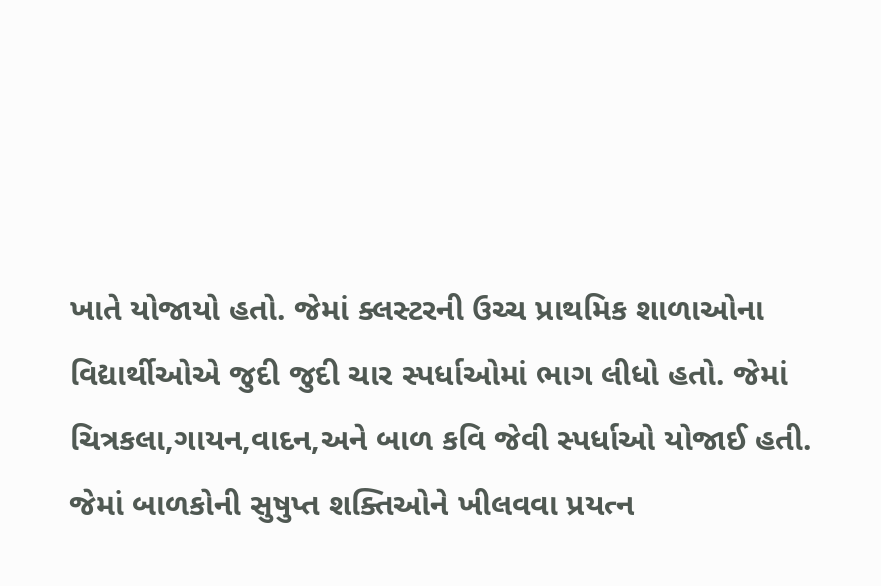ખાતે યોજાયો હતો. જેમાં ક્લસ્ટરની ઉચ્ચ પ્રાથમિક શાળાઓના વિદ્યાર્થીઓએ જુદી જુદી ચાર સ્પર્ધાઓમાં ભાગ લીધો હતો. જેમાં ચિત્રકલા,ગાયન,વાદન,અને બાળ કવિ જેવી સ્પર્ધાઓ યોજાઈ હતી. જેમાં બાળકોની સુષુપ્ત શક્તિઓને ખીલવવા પ્રયત્ન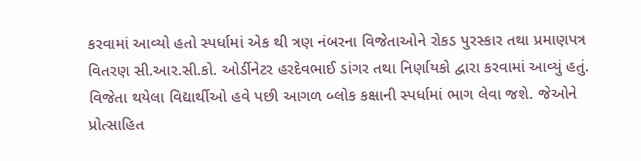કરવામાં આવ્યો હતો સ્પર્ધામાં એક થી ત્રણ નંબરના વિજેતાઓને રોકડ પુરસ્કાર તથા પ્રમાણપત્ર વિતરણ સી.આર.સી.કો. ઓર્ડીનેટર હરદેવભાઈ ડાંગર તથા નિર્ણાયકો દ્વારા કરવામાં આવ્યું હતું. વિજેતા થયેલા વિદ્યાર્થીઓ હવે પછી આગળ બ્લોક કક્ષાની સ્પર્ધામાં ભાગ લેવા જશે. જેઓને પ્રોત્સાહિત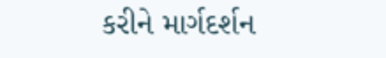કરીને માર્ગદર્શન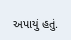અપાયું હતું.